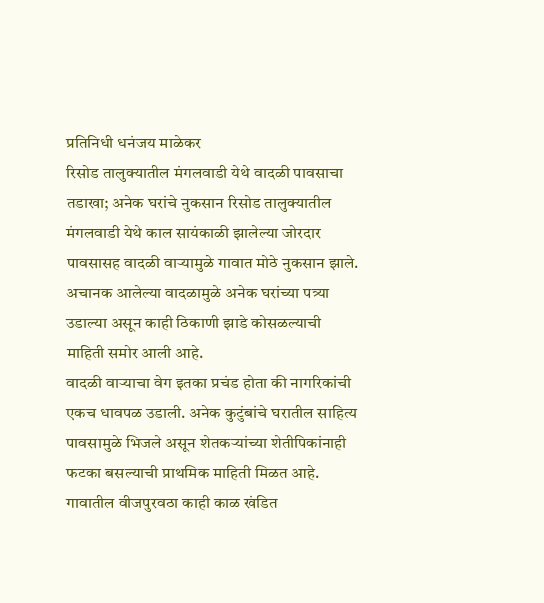प्रतिनिधी धनंजय माळेकर
रिसोड तालुक्यातील मंगलवाडी येथे वादळी पावसाचा तडाखा; अनेक घरांचे नुकसान रिसोड तालुक्यातील मंगलवाडी येथे काल सायंकाळी झालेल्या जोरदार पावसासह वादळी वाऱ्यामुळे गावात मोठे नुकसान झाले. अचानक आलेल्या वादळामुळे अनेक घरांच्या पत्र्या उडाल्या असून काही ठिकाणी झाडे कोसळल्याची माहिती समोर आली आहे.
वादळी वाऱ्याचा वेग इतका प्रचंड होता की नागरिकांची एकच धावपळ उडाली. अनेक कुटुंबांचे घरातील साहित्य पावसामुळे भिजले असून शेतकऱ्यांच्या शेतीपिकांनाही फटका बसल्याची प्राथमिक माहिती मिळत आहे. गावातील वीजपुरवठा काही काळ खंडित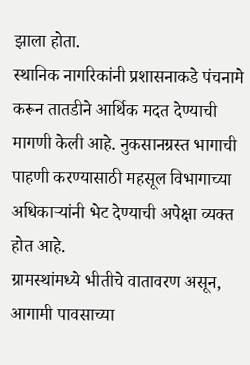झाला होता.
स्थानिक नागरिकांनी प्रशासनाकडे पंचनामे करून तातडीने आर्थिक मदत देण्याची मागणी केली आहे. नुकसानग्रस्त भागाची पाहणी करण्यासाठी महसूल विभागाच्या अधिकाऱ्यांनी भेट देण्याची अपेक्षा व्यक्त होत आहे.
ग्रामस्थांमध्ये भीतीचे वातावरण असून, आगामी पावसाच्या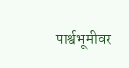पार्श्वभूमीवर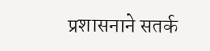प्रशासनाने सतर्क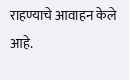राहण्याचे आवाहन केले आहे.